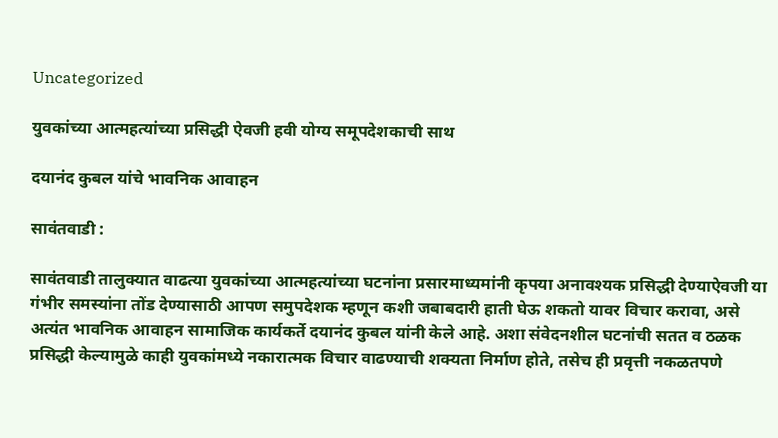Uncategorized

युवकांच्या आत्महत्यांच्या प्रसिद्धी ऐवजी हवी योग्य समूपदेशकाची साथ

दयानंद कुबल यांचे भावनिक आवाहन

सावंतवाडी :

सावंतवाडी तालुक्यात वाढत्या युवकांच्या आत्महत्यांच्या घटनांना प्रसारमाध्यमांनी कृपया अनावश्यक प्रसिद्धी देण्याऐवजी या गंभीर समस्यांना तोंड देण्यासाठी आपण समुपदेशक म्हणून कशी जबाबदारी हाती घेऊ शकतो यावर विचार करावा, असे अत्यंत भावनिक आवाहन सामाजिक कार्यकर्ते दयानंद कुबल यांनी केले आहे. अशा संवेदनशील घटनांची सतत व ठळक प्रसिद्धी केल्यामुळे काही युवकांमध्ये नकारात्मक विचार वाढण्याची शक्यता निर्माण होते, तसेच ही प्रवृत्ती नकळतपणे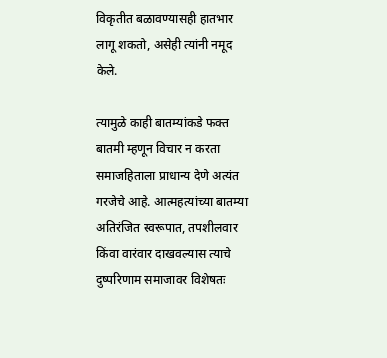विकृतीत बळावण्यासही हातभार लागू शकतो, असेही त्यांनी नमूद केले.

त्यामुळे काही बातम्यांकडे फक्त बातमी म्हणून विचार न करता समाजहिताला प्राधान्य देणे अत्यंत गरजेचे आहे. आत्महत्यांच्या बातम्या अतिरंजित स्वरूपात, तपशीलवार किंवा वारंवार दाखवल्यास त्याचे दुष्परिणाम समाजावर विशेषतः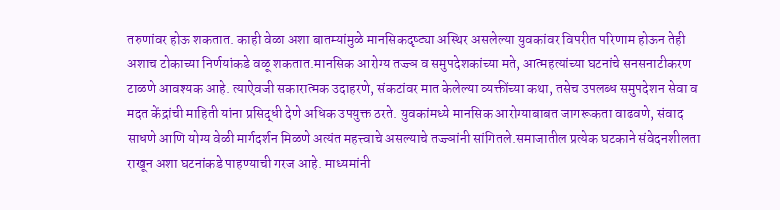तरुणांवर होऊ शकतात. काही वेळा अशा बातम्यांमुळे मानसिकदृष्ट्या अस्थिर असलेल्या युवकांवर विपरीत परिणाम होऊन तेही अशाच टोकाच्या निर्णयांकडे वळू शकतात.मानसिक आरोग्य तज्ज्ञ व समुपदेशकांच्या मते, आत्महत्यांच्या घटनांचे सनसनाटीकरण टाळणे आवश्यक आहे. त्याऐवजी सकारात्मक उदाहरणे, संकटांवर मात केलेल्या व्यक्तींच्या कथा, तसेच उपलब्ध समुपदेशन सेवा व मदत केंद्रांची माहिती यांना प्रसिद्धी देणे अधिक उपयुक्त ठरते. युवकांमध्ये मानसिक आरोग्याबाबत जागरूकता वाढवणे, संवाद साधणे आणि योग्य वेळी मार्गदर्शन मिळणे अत्यंत महत्त्वाचे असल्याचे तज्ज्ञांनी सांगितले.समाजातील प्रत्येक घटकाने संवेदनशीलता राखून अशा घटनांकडे पाहण्याची गरज आहे. माध्यमांनी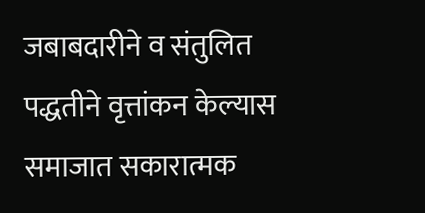जबाबदारीने व संतुलित पद्धतीने वृत्तांकन केल्यास समाजात सकारात्मक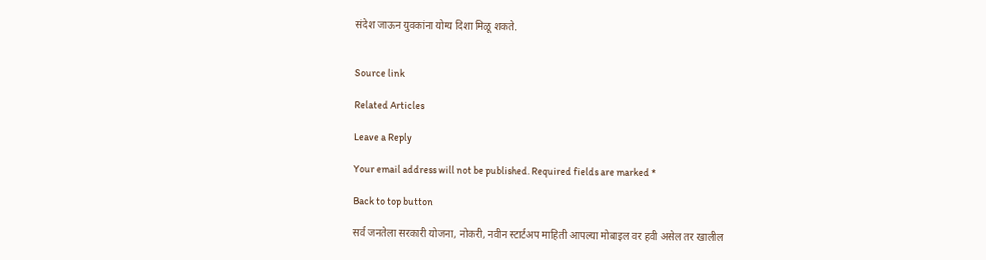संदेश जाऊन युवकांना योग्य दिशा मिळू शकते.


Source link

Related Articles

Leave a Reply

Your email address will not be published. Required fields are marked *

Back to top button

सर्व जनतेला सरकारी योजना, नोकरी, नवीन स्टार्टअप माहिती आपल्या मोबाइल वर हवी असेल तर खालील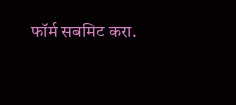फॉर्म सबमिट करा.